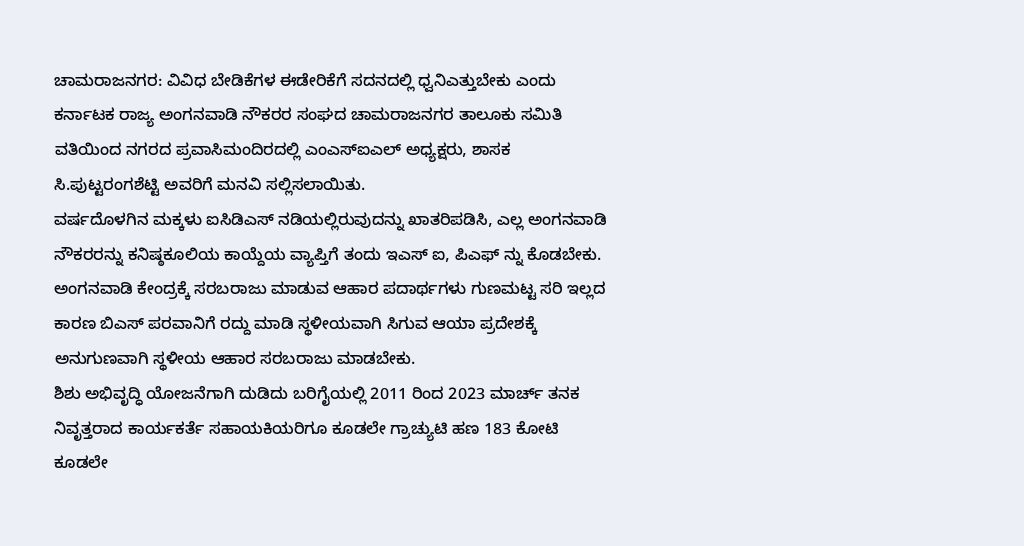ಚಾಮರಾಜನಗರ: ವಿವಿಧ ಬೇಡಿಕೆಗಳ ಈಡೇರಿಕೆಗೆ ಸದನದಲ್ಲಿ ಧ್ವನಿಎತ್ತುಬೇಕು ಎಂದು ಕರ್ನಾಟಕ ರಾಜ್ಯ ಅಂಗನವಾಡಿ ನೌಕರರ ಸಂಘದ ಚಾಮರಾಜನಗರ ತಾಲೂಕು ಸಮಿತಿ ವತಿಯಿಂದ ನಗರದ ಪ್ರವಾಸಿಮಂದಿರದಲ್ಲಿ ಎಂಎಸ್ಐಎಲ್ ಅಧ್ಯಕ್ಷರು, ಶಾಸಕ ಸಿ.ಪುಟ್ಟರಂಗಶೆಟ್ಟಿ ಅವರಿಗೆ ಮನವಿ ಸಲ್ಲಿಸಲಾಯಿತು.
ವರ್ಷದೊಳಗಿನ ಮಕ್ಕಳು ಐಸಿಡಿಎಸ್ ನಡಿಯಲ್ಲಿರುವುದನ್ನು ಖಾತರಿಪಡಿಸಿ, ಎಲ್ಲ ಅಂಗನವಾಡಿ ನೌಕರರನ್ನು ಕನಿಷ್ಠಕೂಲಿಯ ಕಾಯ್ದೆಯ ವ್ಯಾಪ್ತಿಗೆ ತಂದು ಇಎಸ್ ಐ, ಪಿಎಫ್ ನ್ನು ಕೊಡಬೇಕು.
ಅಂಗನವಾಡಿ ಕೇಂದ್ರಕ್ಕೆ ಸರಬರಾಜು ಮಾಡುವ ಆಹಾರ ಪದಾರ್ಥಗಳು ಗುಣಮಟ್ಟ ಸರಿ ಇಲ್ಲದ ಕಾರಣ ಬಿಎಸ್ ಪರವಾನಿಗೆ ರದ್ದು ಮಾಡಿ ಸ್ಥಳೀಯವಾಗಿ ಸಿಗುವ ಆಯಾ ಪ್ರದೇಶಕ್ಕೆ ಅನುಗುಣವಾಗಿ ಸ್ಥಳೀಯ ಆಹಾರ ಸರಬರಾಜು ಮಾಡಬೇಕು.
ಶಿಶು ಅಭಿವೃದ್ಧಿ ಯೋಜನೆಗಾಗಿ ದುಡಿದು ಬರಿಗೈಯಲ್ಲಿ 2011 ರಿಂದ 2023 ಮಾರ್ಚ್ ತನಕ ನಿವೃತ್ತರಾದ ಕಾರ್ಯಕರ್ತೆ ಸಹಾಯಕಿಯರಿಗೂ ಕೂಡಲೇ ಗ್ರಾಚ್ಯುಟಿ ಹಣ 183 ಕೋಟಿ ಕೂಡಲೇ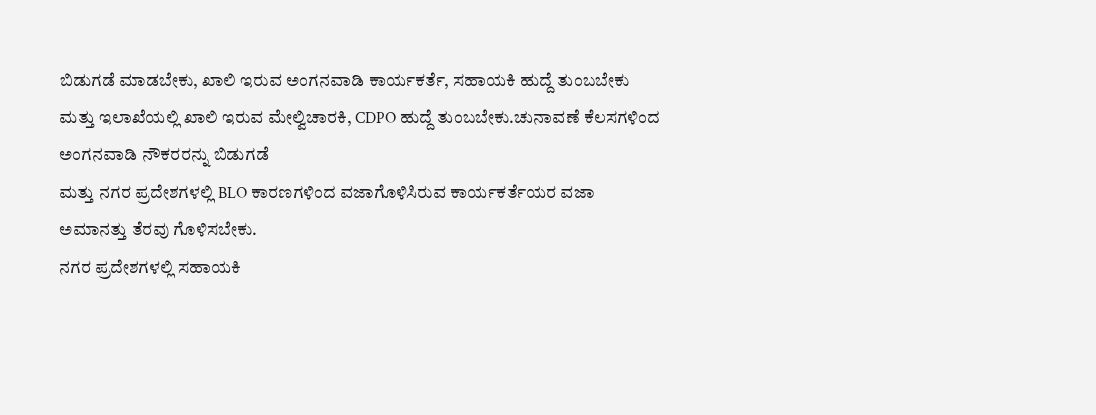ಬಿಡುಗಡೆ ಮಾಡಬೇಕು, ಖಾಲಿ ಇರುವ ಅಂಗನವಾಡಿ ಕಾರ್ಯಕರ್ತೆ, ಸಹಾಯಕಿ ಹುದ್ದೆ ತುಂಬಬೇಕು ಮತ್ತು ಇಲಾಖೆಯಲ್ಲಿ ಖಾಲಿ ಇರುವ ಮೇಲ್ವಿಚಾರಕಿ, CDPO ಹುದ್ದೆ ತುಂಬಬೇಕು.ಚುನಾವಣೆ ಕೆಲಸಗಳಿಂದ ಅಂಗನವಾಡಿ ನೌಕರರನ್ನು ಬಿಡುಗಡೆ
ಮತ್ತು ನಗರ ಪ್ರದೇಶಗಳಲ್ಲಿ BLO ಕಾರಣಗಳಿಂದ ವಜಾಗೊಳಿಸಿರುವ ಕಾರ್ಯಕರ್ತೆಯರ ವಜಾ ಅಮಾನತ್ತು ತೆರವು ಗೊಳಿಸಬೇಕು.
ನಗರ ಪ್ರದೇಶಗಳಲ್ಲಿ ಸಹಾಯಕಿ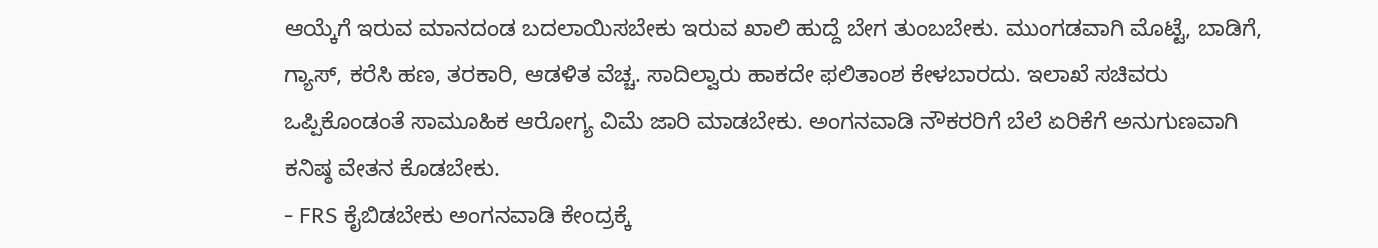ಆಯ್ಕೆಗೆ ಇರುವ ಮಾನದಂಡ ಬದಲಾಯಿಸಬೇಕು ಇರುವ ಖಾಲಿ ಹುದ್ದೆ ಬೇಗ ತುಂಬಬೇಕು. ಮುಂಗಡವಾಗಿ ಮೊಟ್ಟೆ, ಬಾಡಿಗೆ, ಗ್ಯಾಸ್, ಕರೆಸಿ ಹಣ, ತರಕಾರಿ, ಆಡಳಿತ ವೆಚ್ಚ. ಸಾದಿಲ್ವಾರು ಹಾಕದೇ ಫಲಿತಾಂಶ ಕೇಳಬಾರದು. ಇಲಾಖೆ ಸಚಿವರು ಒಪ್ಪಿಕೊಂಡಂತೆ ಸಾಮೂಹಿಕ ಆರೋಗ್ಯ ವಿಮೆ ಜಾರಿ ಮಾಡಬೇಕು. ಅಂಗನವಾಡಿ ನೌಕರರಿಗೆ ಬೆಲೆ ಏರಿಕೆಗೆ ಅನುಗುಣವಾಗಿ ಕನಿಷ್ಠ ವೇತನ ಕೊಡಬೇಕು.
- FRS ಕೈಬಿಡಬೇಕು ಅಂಗನವಾಡಿ ಕೇಂದ್ರಕ್ಕೆ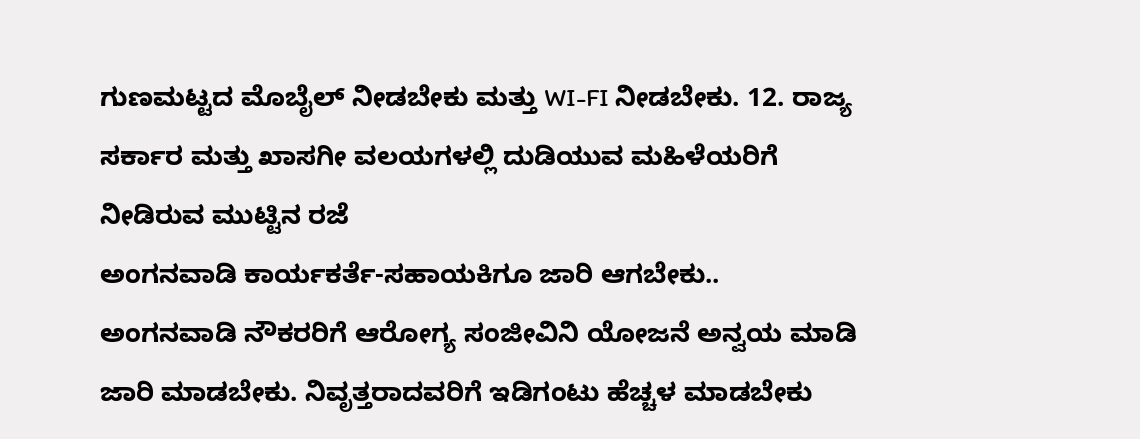ಗುಣಮಟ್ಟದ ಮೊಬೈಲ್ ನೀಡಬೇಕು ಮತ್ತು WI-FI ನೀಡಬೇಕು. 12. ರಾಜ್ಯ ಸರ್ಕಾರ ಮತ್ತು ಖಾಸಗೀ ವಲಯಗಳಲ್ಲಿ ದುಡಿಯುವ ಮಹಿಳೆಯರಿಗೆ ನೀಡಿರುವ ಮುಟ್ಟಿನ ರಜೆ
ಅಂಗನವಾಡಿ ಕಾರ್ಯಕರ್ತೆ-ಸಹಾಯಕಿಗೂ ಜಾರಿ ಆಗಬೇಕು.. ಅಂಗನವಾಡಿ ನೌಕರರಿಗೆ ಆರೋಗ್ಯ ಸಂಜೀವಿನಿ ಯೋಜನೆ ಅನ್ವಯ ಮಾಡಿ ಜಾರಿ ಮಾಡಬೇಕು. ನಿವೃತ್ತರಾದವರಿಗೆ ಇಡಿಗಂಟು ಹೆಚ್ಚಳ ಮಾಡಬೇಕು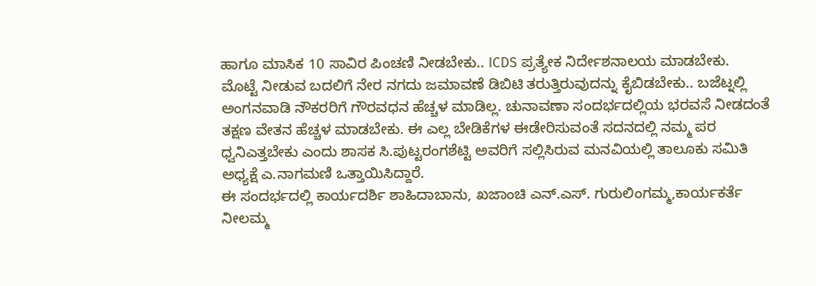ಹಾಗೂ ಮಾಸಿಕ 10 ಸಾವಿರ ಪಿಂಚಣಿ ನೀಡಬೇಕು.. ICDS ಪ್ರತ್ಯೇಕ ನಿರ್ದೇಶನಾಲಯ ಮಾಡಬೇಕು.
ಮೊಟ್ಟೆ ನೀಡುವ ಬದಲಿಗೆ ನೇರ ನಗದು ಜಮಾವಣೆ ಡಿಬಿಟಿ ತರುತ್ತಿರುವುದನ್ನು ಕೈಬಿಡಬೇಕು.. ಬಜೆಟ್ನಲ್ಲಿ ಅಂಗನವಾಡಿ ನೌಕರರಿಗೆ ಗೌರವಧನ ಹೆಚ್ಚಳ ಮಾಡಿಲ್ಲ. ಚುನಾವಣಾ ಸಂದರ್ಭದಲ್ಲಿಯ ಭರವಸೆ ನೀಡದಂತೆ ತಕ್ಷಣ ವೇತನ ಹೆಚ್ಚಳ ಮಾಡಬೇಕು. ಈ ಎಲ್ಲ ಬೇಡಿಕೆಗಳ ಈಡೇರಿಸುವಂತೆ ಸದನದಲ್ಲಿ ನಮ್ಮ ಪರ ಧ್ವನಿಎತ್ತಬೇಕು ಎಂದು ಶಾಸಕ ಸಿ.ಪುಟ್ಟರಂಗಶೆಟ್ಟಿ ಅವರಿಗೆ ಸಲ್ಲಿಸಿರುವ ಮನವಿಯಲ್ಲಿ ತಾಲೂಕು ಸಮಿತಿ ಅಧ್ಯಕ್ಷೆ ಎ.ನಾಗಮಣಿ ಒತ್ತಾಯಿಸಿದ್ದಾರೆ.
ಈ ಸಂದರ್ಭದಲ್ಲಿ ಕಾರ್ಯದರ್ಶಿ ಶಾಹಿದಾಬಾನು, ಖಜಾಂಚಿ ಎನ್.ಎಸ್. ಗುರುಲಿಂಗಮ್ಮ,ಕಾರ್ಯಕರ್ತೆ ನೀಲಮ್ಮ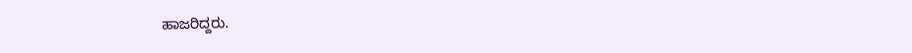ಹಾಜರಿದ್ದರು.